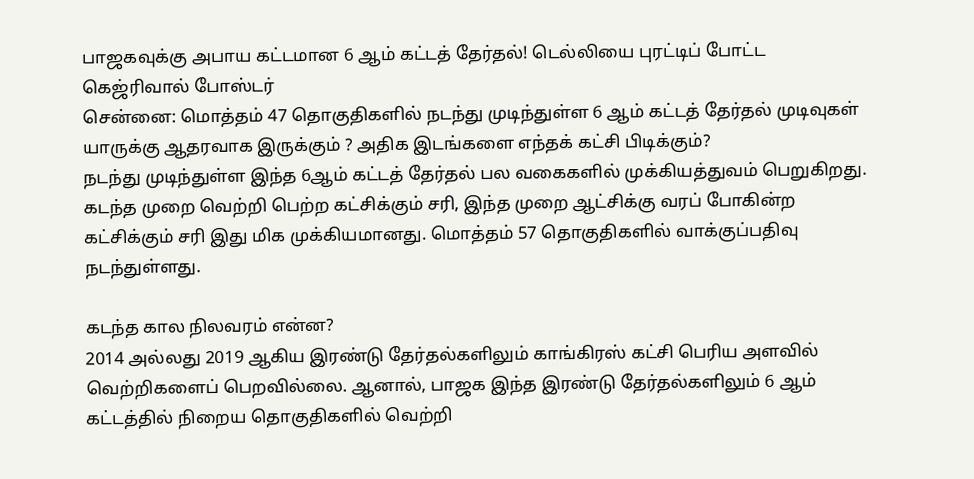பாஜகவுக்கு அபாய கட்டமான 6 ஆம் கட்டத் தேர்தல்! டெல்லியை புரட்டிப் போட்ட கெஜ்ரிவால் போஸ்டர்
சென்னை: மொத்தம் 47 தொகுதிகளில் நடந்து முடிந்துள்ள 6 ஆம் கட்டத் தேர்தல் முடிவுகள் யாருக்கு ஆதரவாக இருக்கும் ? அதிக இடங்களை எந்தக் கட்சி பிடிக்கும்?
நடந்து முடிந்துள்ள இந்த 6ஆம் கட்டத் தேர்தல் பல வகைகளில் முக்கியத்துவம் பெறுகிறது. கடந்த முறை வெற்றி பெற்ற கட்சிக்கும் சரி, இந்த முறை ஆட்சிக்கு வரப் போகின்ற கட்சிக்கும் சரி இது மிக முக்கியமானது. மொத்தம் 57 தொகுதிகளில் வாக்குப்பதிவு நடந்துள்ளது.

கடந்த கால நிலவரம் என்ன?
2014 அல்லது 2019 ஆகிய இரண்டு தேர்தல்களிலும் காங்கிரஸ் கட்சி பெரிய அளவில் வெற்றிகளைப் பெறவில்லை. ஆனால், பாஜக இந்த இரண்டு தேர்தல்களிலும் 6 ஆம் கட்டத்தில் நிறைய தொகுதிகளில் வெற்றி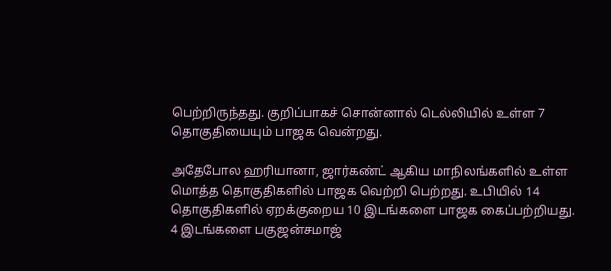பெற்றிருந்தது. குறிப்பாகச் சொன்னால் டெல்லியில் உள்ள 7 தொகுதியையும் பாஜக வென்றது.

அதேபோல ஹரியானா, ஜார்கண்ட் ஆகிய மாநிலங்களில் உள்ள மொத்த தொகுதிகளில் பாஜக வெற்றி பெற்றது. உபியில் 14 தொகுதிகளில் ஏறக்குறைய 10 இடங்களை பாஜக கைப்பற்றியது. 4 இடங்களை பகுஜன்சமாஜ்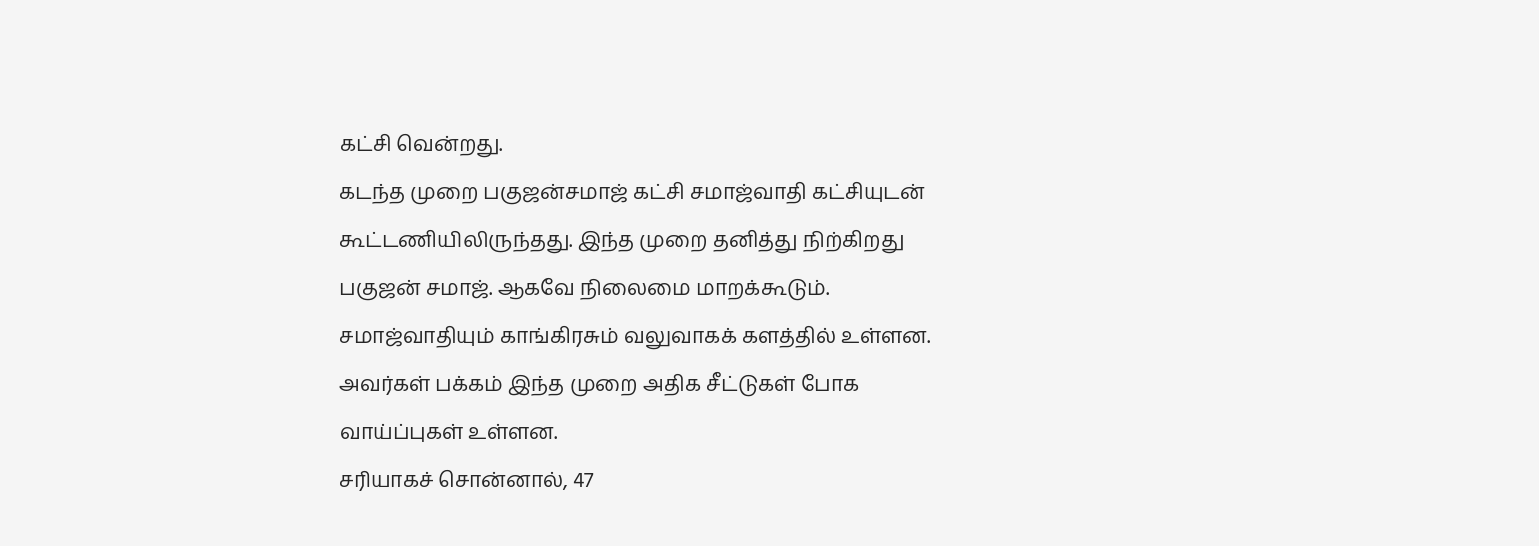கட்சி வென்றது.
கடந்த முறை பகுஜன்சமாஜ் கட்சி சமாஜ்வாதி கட்சியுடன் கூட்டணியிலிருந்தது. இந்த முறை தனித்து நிற்கிறது பகுஜன் சமாஜ். ஆகவே நிலைமை மாறக்கூடும். சமாஜ்வாதியும் காங்கிரசும் வலுவாகக் களத்தில் உள்ளன. அவர்கள் பக்கம் இந்த முறை அதிக சீட்டுகள் போக வாய்ப்புகள் உள்ளன.
சரியாகச் சொன்னால், 47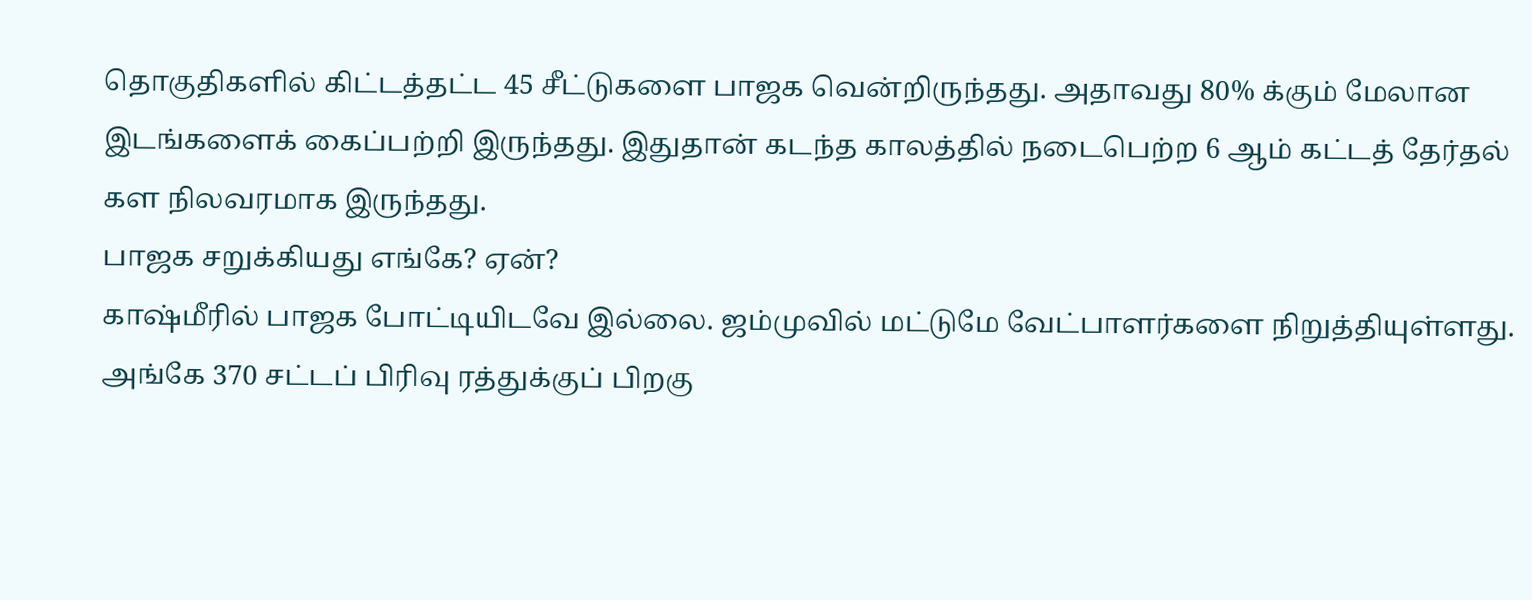தொகுதிகளில் கிட்டத்தட்ட 45 சீட்டுகளை பாஜக வென்றிருந்தது. அதாவது 80% க்கும் மேலான இடங்களைக் கைப்பற்றி இருந்தது. இதுதான் கடந்த காலத்தில் நடைபெற்ற 6 ஆம் கட்டத் தேர்தல் கள நிலவரமாக இருந்தது.
பாஜக சறுக்கியது எங்கே? ஏன்?
காஷ்மீரில் பாஜக போட்டியிடவே இல்லை. ஜம்முவில் மட்டுமே வேட்பாளர்களை நிறுத்தியுள்ளது. அங்கே 370 சட்டப் பிரிவு ரத்துக்குப் பிறகு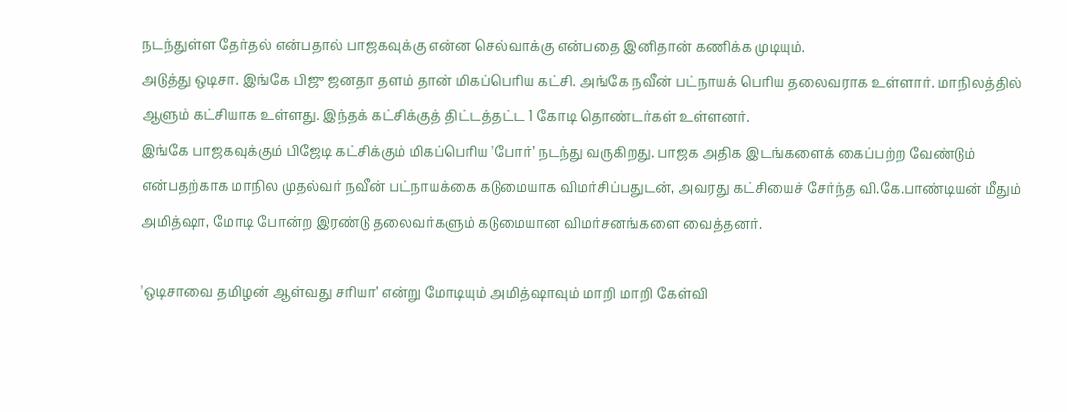நடந்துள்ள தேர்தல் என்பதால் பாஜகவுக்கு என்ன செல்வாக்கு என்பதை இனிதான் கணிக்க முடியும்.
அடுத்து ஒடிசா. இங்கே பிஜு ஜனதா தளம் தான் மிகப்பெரிய கட்சி. அங்கே நவீன் பட்நாயக் பெரிய தலைவராக உள்ளார். மாநிலத்தில் ஆளும் கட்சியாக உள்ளது. இந்தக் கட்சிக்குத் திட்டத்தட்ட 1 கோடி தொண்டர்கள் உள்ளனர்.
இங்கே பாஜகவுக்கும் பிஜேடி கட்சிக்கும் மிகப்பெரிய 'போர்’ நடந்து வருகிறது. பாஜக அதிக இடங்களைக் கைப்பற்ற வேண்டும் என்பதற்காக மாநில முதல்வர் நவீன் பட்நாயக்கை கடுமையாக விமர்சிப்பதுடன், அவரது கட்சியைச் சேர்ந்த வி.கே.பாண்டியன் மீதும் அமித்ஷா, மோடி போன்ற இரண்டு தலைவர்களும் கடுமையான விமர்சனங்களை வைத்தனர்.

'ஒடிசாவை தமிழன் ஆள்வது சரியா’ என்று மோடியும் அமித்ஷாவும் மாறி மாறி கேள்வி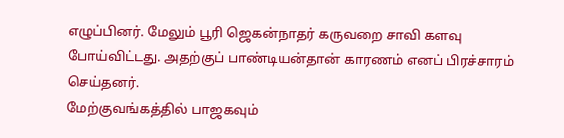எழுப்பினர். மேலும் பூரி ஜெகன்நாதர் கருவறை சாவி களவு போய்விட்டது. அதற்குப் பாண்டியன்தான் காரணம் எனப் பிரச்சாரம் செய்தனர்.
மேற்குவங்கத்தில் பாஜகவும்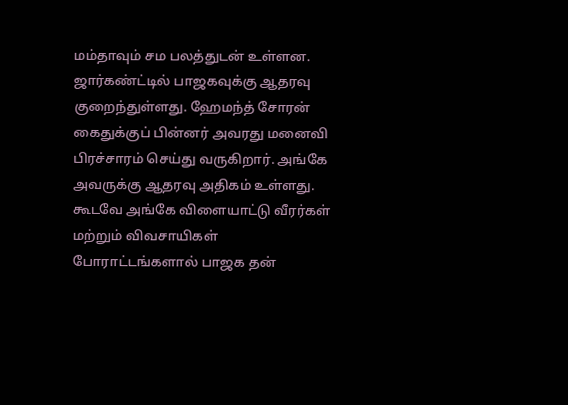மம்தாவும் சம பலத்துடன் உள்ளன. ஜார்கண்ட்டில் பாஜகவுக்கு ஆதரவு குறைந்துள்ளது. ஹேமந்த் சோரன் கைதுக்குப் பின்னர் அவரது மனைவி பிரச்சாரம் செய்து வருகிறார். அங்கே அவருக்கு ஆதரவு அதிகம் உள்ளது. கூடவே அங்கே விளையாட்டு வீரர்கள் மற்றும் விவசாயிகள் போராட்டங்களால் பாஜக தன்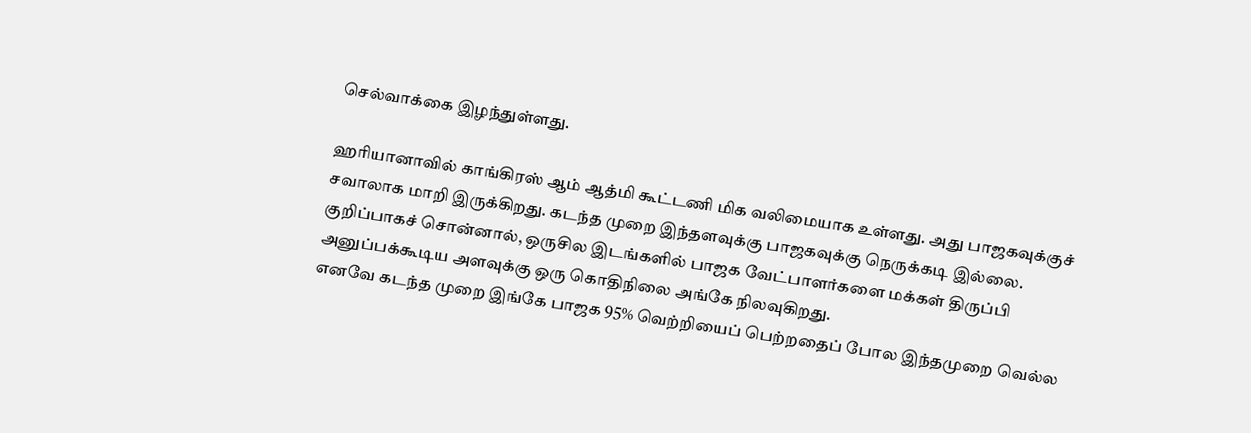செல்வாக்கை இழந்துள்ளது.

ஹரியானாவில் காங்கிரஸ் ஆம் ஆத்மி கூட்டணி மிக வலிமையாக உள்ளது. அது பாஜகவுக்குச் சவாலாக மாறி இருக்கிறது. கடந்த முறை இந்தளவுக்கு பாஜகவுக்கு நெருக்கடி இல்லை.
குறிப்பாகச் சொன்னால், ஒருசில இடங்களில் பாஜக வேட்பாளர்களை மக்கள் திருப்பி அனுப்பக்கூடிய அளவுக்கு ஒரு கொதிநிலை அங்கே நிலவுகிறது.
எனவே கடந்த முறை இங்கே பாஜக 95% வெற்றியைப் பெற்றதைப் போல இந்தமுறை வெல்ல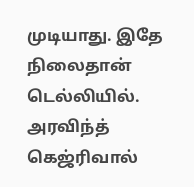முடியாது. இதே நிலைதான் டெல்லியில். அரவிந்த் கெஜ்ரிவால்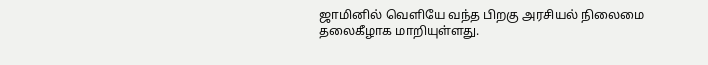ஜாமினில் வெளியே வந்த பிறகு அரசியல் நிலைமை தலைகீழாக மாறியுள்ளது.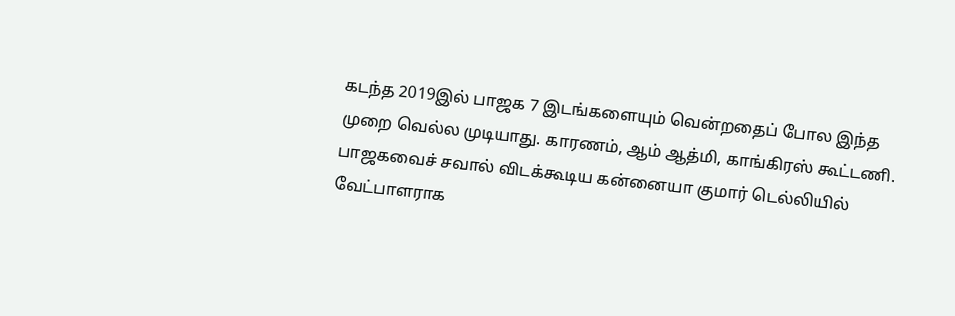கடந்த 2019இல் பாஜக 7 இடங்களையும் வென்றதைப் போல இந்த முறை வெல்ல முடியாது. காரணம், ஆம் ஆத்மி, காங்கிரஸ் கூட்டணி. பாஜகவைச் சவால் விடக்கூடிய கன்னையா குமார் டெல்லியில் வேட்பாளராக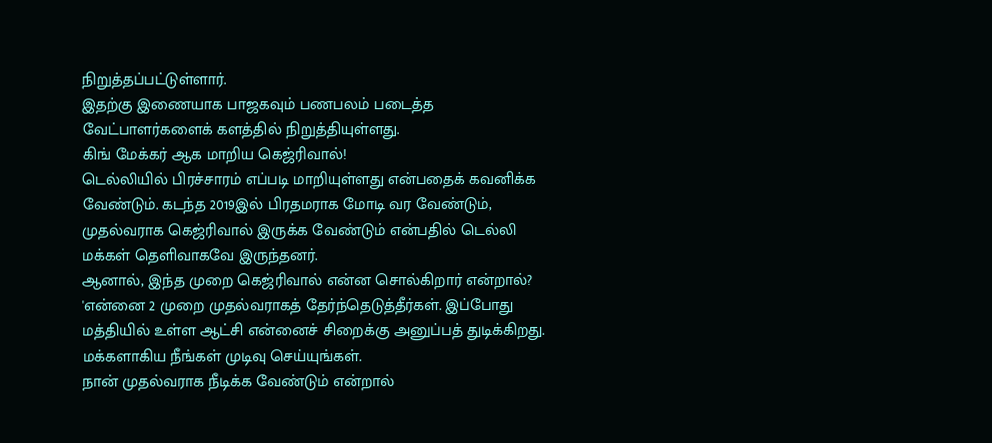நிறுத்தப்பட்டுள்ளார்.
இதற்கு இணையாக பாஜகவும் பணபலம் படைத்த வேட்பாளர்களைக் களத்தில் நிறுத்தியுள்ளது.
கிங் மேக்கர் ஆக மாறிய கெஜ்ரிவால்!
டெல்லியில் பிரச்சாரம் எப்படி மாறியுள்ளது என்பதைக் கவனிக்க வேண்டும். கடந்த 2019இல் பிரதமராக மோடி வர வேண்டும், முதல்வராக கெஜ்ரிவால் இருக்க வேண்டும் என்பதில் டெல்லி மக்கள் தெளிவாகவே இருந்தனர்.
ஆனால், இந்த முறை கெஜ்ரிவால் என்ன சொல்கிறார் என்றால்? 'என்னை 2 முறை முதல்வராகத் தேர்ந்தெடுத்தீர்கள். இப்போது மத்தியில் உள்ள ஆட்சி என்னைச் சிறைக்கு அனுப்பத் துடிக்கிறது. மக்களாகிய நீங்கள் முடிவு செய்யுங்கள்.
நான் முதல்வராக நீடிக்க வேண்டும் என்றால்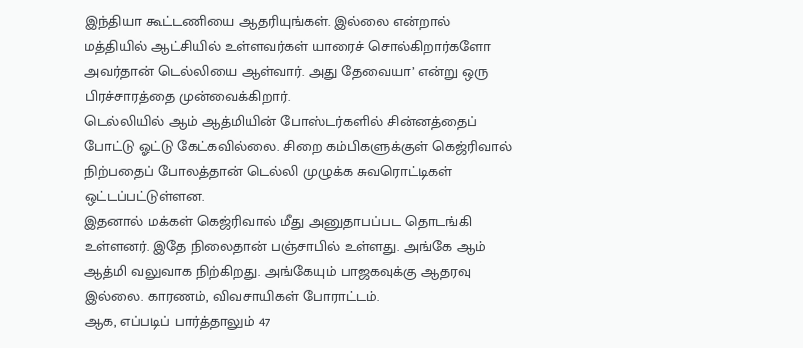இந்தியா கூட்டணியை ஆதரியுங்கள். இல்லை என்றால் மத்தியில் ஆட்சியில் உள்ளவர்கள் யாரைச் சொல்கிறார்களோ அவர்தான் டெல்லியை ஆள்வார். அது தேவையா’ என்று ஒரு பிரச்சாரத்தை முன்வைக்கிறார்.
டெல்லியில் ஆம் ஆத்மியின் போஸ்டர்களில் சின்னத்தைப் போட்டு ஓட்டு கேட்கவில்லை. சிறை கம்பிகளுக்குள் கெஜ்ரிவால் நிற்பதைப் போலத்தான் டெல்லி முழுக்க சுவரொட்டிகள் ஒட்டப்பட்டுள்ளன.
இதனால் மக்கள் கெஜ்ரிவால் மீது அனுதாபப்பட தொடங்கி உள்ளனர். இதே நிலைதான் பஞ்சாபில் உள்ளது. அங்கே ஆம் ஆத்மி வலுவாக நிற்கிறது. அங்கேயும் பாஜகவுக்கு ஆதரவு இல்லை. காரணம், விவசாயிகள் போராட்டம்.
ஆக, எப்படிப் பார்த்தாலும் 47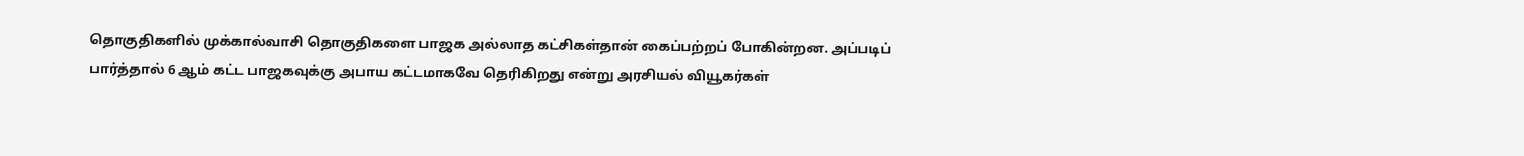தொகுதிகளில் முக்கால்வாசி தொகுதிகளை பாஜக அல்லாத கட்சிகள்தான் கைப்பற்றப் போகின்றன. அப்படிப் பார்த்தால் 6 ஆம் கட்ட பாஜகவுக்கு அபாய கட்டமாகவே தெரிகிறது என்று அரசியல் வியூகர்கள்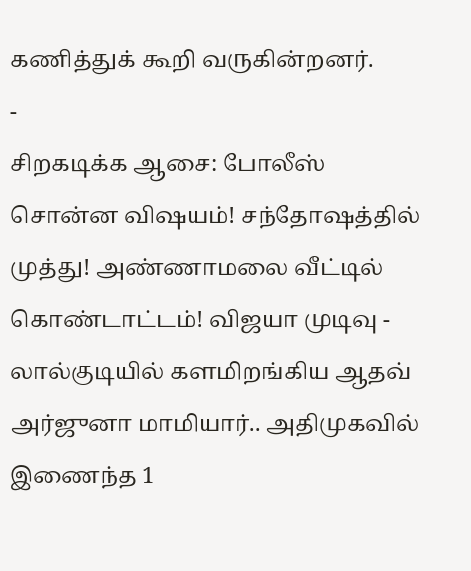கணித்துக் கூறி வருகின்றனர்.
-
சிறகடிக்க ஆசை: போலீஸ் சொன்ன விஷயம்! சந்தோஷத்தில் முத்து! அண்ணாமலை வீட்டில் கொண்டாட்டம்! விஜயா முடிவு -
லால்குடியில் களமிறங்கிய ஆதவ் அர்ஜுனா மாமியார்.. அதிமுகவில் இணைந்த 1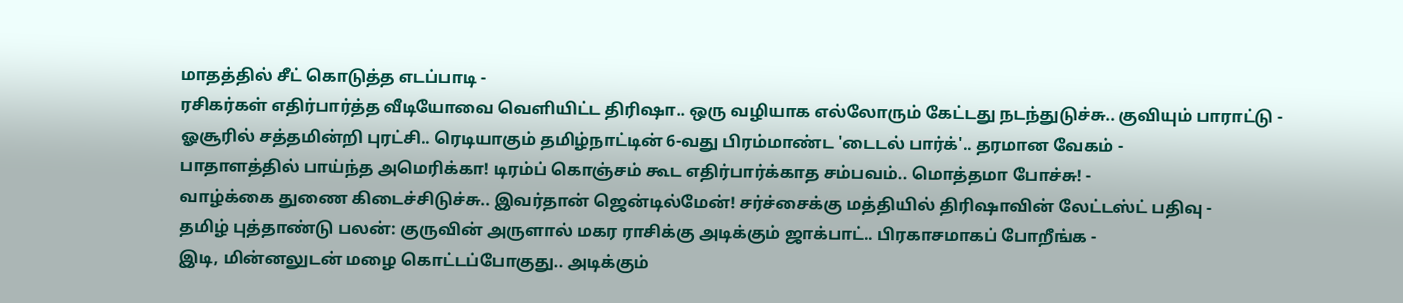மாதத்தில் சீட் கொடுத்த எடப்பாடி -
ரசிகர்கள் எதிர்பார்த்த வீடியோவை வெளியிட்ட திரிஷா.. ஒரு வழியாக எல்லோரும் கேட்டது நடந்துடுச்சு.. குவியும் பாராட்டு -
ஓசூரில் சத்தமின்றி புரட்சி.. ரெடியாகும் தமிழ்நாட்டின் 6-வது பிரம்மாண்ட 'டைடல் பார்க்'.. தரமான வேகம் -
பாதாளத்தில் பாய்ந்த அமெரிக்கா! டிரம்ப் கொஞ்சம் கூட எதிர்பார்க்காத சம்பவம்.. மொத்தமா போச்சு! -
வாழ்க்கை துணை கிடைச்சிடுச்சு.. இவர்தான் ஜென்டில்மேன்! சர்ச்சைக்கு மத்தியில் திரிஷாவின் லேட்டஸ்ட் பதிவு -
தமிழ் புத்தாண்டு பலன்: குருவின் அருளால் மகர ராசிக்கு அடிக்கும் ஜாக்பாட்.. பிரகாசமாகப் போறீங்க -
இடி, மின்னலுடன் மழை கொட்டப்போகுது.. அடிக்கும்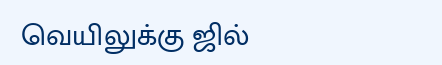வெயிலுக்கு ஜில்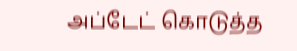அப்டேட் கொடுத்த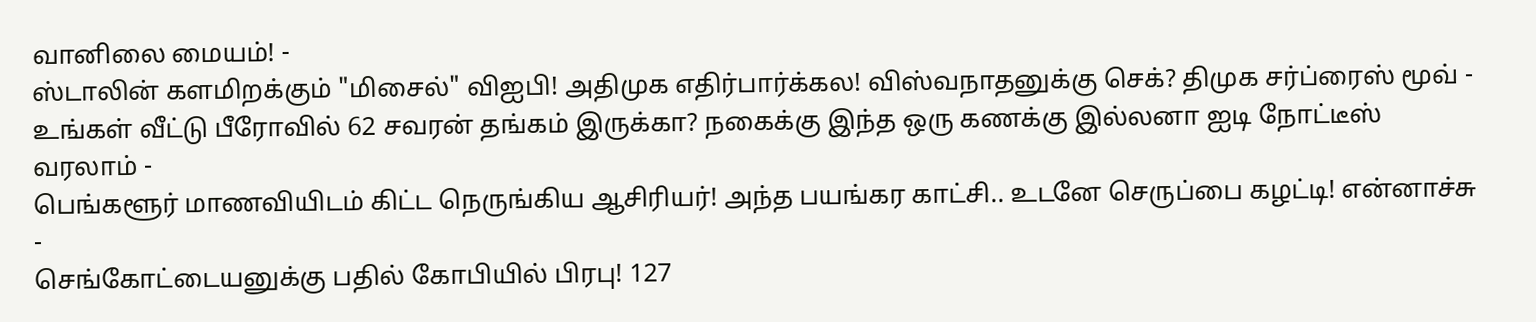வானிலை மையம்! -
ஸ்டாலின் களமிறக்கும் "மிசைல்" விஐபி! அதிமுக எதிர்பார்க்கல! விஸ்வநாதனுக்கு செக்? திமுக சர்ப்ரைஸ் மூவ் -
உங்கள் வீட்டு பீரோவில் 62 சவரன் தங்கம் இருக்கா? நகைக்கு இந்த ஒரு கணக்கு இல்லனா ஐடி நோட்டீஸ் வரலாம் -
பெங்களூர் மாணவியிடம் கிட்ட நெருங்கிய ஆசிரியர்! அந்த பயங்கர காட்சி.. உடனே செருப்பை கழட்டி! என்னாச்சு -
செங்கோட்டையனுக்கு பதில் கோபியில் பிரபு! 127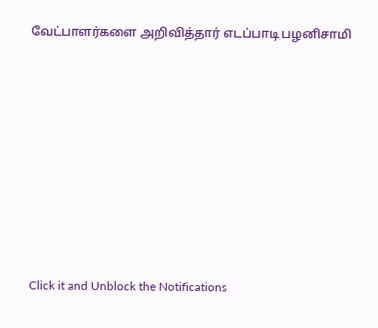வேட்பாளர்களை அறிவித்தார் எடப்பாடி பழனிசாமி












Click it and Unblock the Notifications